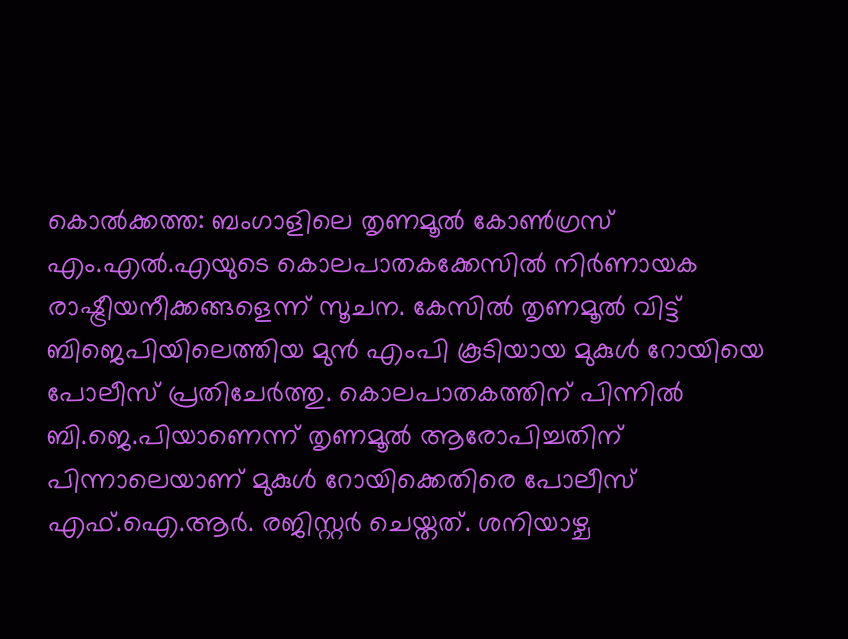കൊൽക്കത്ത: ബംഗാളിലെ തൃണമൂൽ കോൺഗ്രസ് എം.എൽ.എയുടെ കൊലപാതകക്കേസിൽ നിർണായക രാഷ്ട്രീയനീക്കങ്ങളെന്ന് സൂചന. കേസിൽ തൃണമൂൽ വിട്ട് ബിജെപിയിലെത്തിയ മുൻ എംപി കൂടിയായ മുകുൾ റോയിയെ പോലീസ് പ്രതിചേർത്തു. കൊലപാതകത്തിന് പിന്നിൽ ബി.ജെ.പിയാണെന്ന് തൃണമൂൽ ആരോപിച്ചതിന് പിന്നാലെയാണ് മുകുൾ റോയിക്കെതിരെ പോലീസ് എഫ്.ഐ.ആർ. രജിസ്റ്റർ ചെയ്തത്. ശനിയാഴ്ച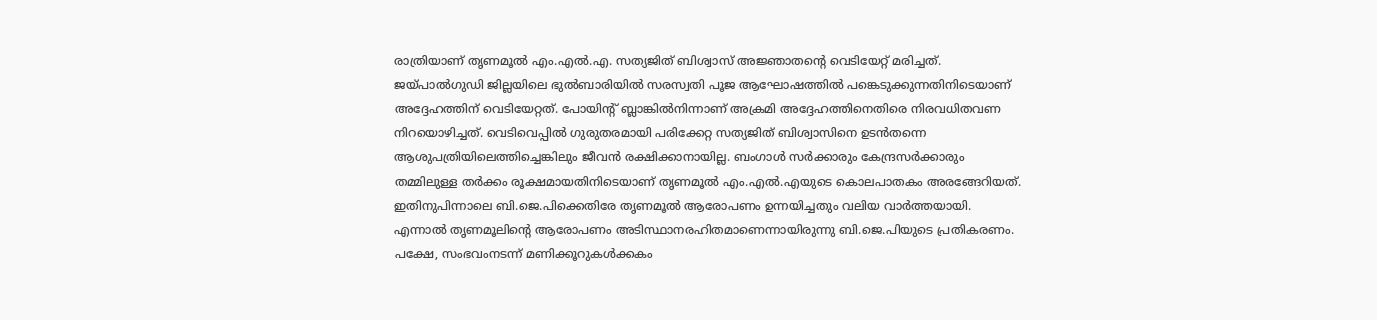രാത്രിയാണ് തൃണമൂൽ എം.എൽ.എ. സത്യജിത് ബിശ്വാസ് അജ്ഞാതന്റെ വെടിയേറ്റ് മരിച്ചത്. ജയ്പാൽഗുഡി ജില്ലയിലെ ഭുൽബാരിയിൽ സരസ്വതി പൂജ ആഘോഷത്തിൽ പങ്കെടുക്കുന്നതിനിടെയാണ് അദ്ദേഹത്തിന് വെടിയേറ്റത്. പോയിന്റ് ബ്ലാങ്കിൽനിന്നാണ് അക്രമി അദ്ദേഹത്തിനെതിരെ നിരവധിതവണ നിറയൊഴിച്ചത്. വെടിവെപ്പിൽ ഗുരുതരമായി പരിക്കേറ്റ സത്യജിത് ബിശ്വാസിനെ ഉടൻതന്നെ ആശുപത്രിയിലെത്തിച്ചെങ്കിലും ജീവൻ രക്ഷിക്കാനായില്ല. ബംഗാൾ സർക്കാരും കേന്ദ്രസർക്കാരും തമ്മിലുള്ള തർക്കം രൂക്ഷമായതിനിടെയാണ് തൃണമൂൽ എം.എൽ.എയുടെ കൊലപാതകം അരങ്ങേറിയത്. ഇതിനുപിന്നാലെ ബി.ജെ.പിക്കെതിരേ തൃണമൂൽ ആരോപണം ഉന്നയിച്ചതും വലിയ വാർത്തയായി. എന്നാൽ തൃണമൂലിന്റെ ആരോപണം അടിസ്ഥാനരഹിതമാണെന്നായിരുന്നു ബി.ജെ.പിയുടെ പ്രതികരണം. പക്ഷേ, സംഭവംനടന്ന് മണിക്കൂറുകൾക്കകം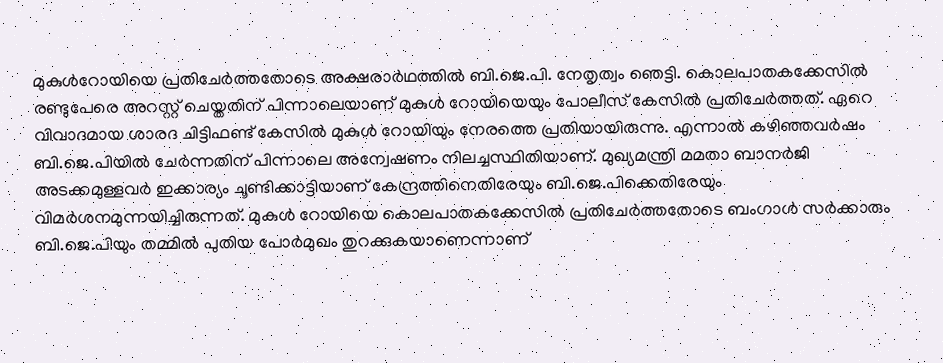മുകുൾറോയിയെ പ്രതിചേർത്തതോടെ അക്ഷരാർഥത്തിൽ ബി.ജെ.പി. നേതൃത്വം ഞെട്ടി. കൊലപാതകക്കേസിൽ രണ്ടുപേരെ അറസ്റ്റ് ചെയ്തതിന് പിന്നാലെയാണ് മുകുൾ റോയിയെയും പോലീസ് കേസിൽ പ്രതിചേർത്തത്. ഏറെ വിവാദമായ ശാരദ ചിട്ടിഫണ്ട് കേസിൽ മുകുൾ റോയിയും നേരത്തെ പ്രതിയായിരുന്നു. എന്നാൽ കഴിഞ്ഞവർഷം ബി.ജെ.പിയിൽ ചേർന്നതിന് പിന്നാലെ അന്വേഷണം നിലച്ചസ്ഥിതിയാണ്. മുഖ്യമന്ത്രി മമതാ ബാനർജി അടക്കമുള്ളവർ ഇക്കാര്യം ചൂണ്ടിക്കാട്ടിയാണ് കേന്ദ്രത്തിനെതിരേയും ബി.ജെ.പിക്കെതിരേയും വിമർശനമുന്നയിച്ചിരുന്നത്. മുകുൾ റോയിയെ കൊലപാതകക്കേസിൽ പ്രതിചേർത്തതോടെ ബംഗാൾ സർക്കാരും ബി.ജെ.പിയും തമ്മിൽ പുതിയ പോർമുഖം തുറക്കുകയാണെന്നാണ്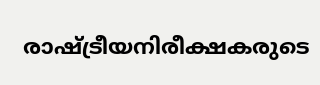രാഷ്ട്രീയനിരീക്ഷകരുടെ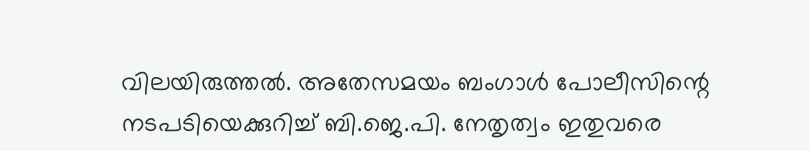വിലയിരുത്തൽ. അതേസമയം ബംഗാൾ പോലീസിന്റെ നടപടിയെക്കുറിച്ച് ബി.ജെ.പി. നേതൃത്വം ഇതുവരെ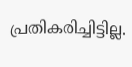പ്രതികരിച്ചിട്ടില്ല.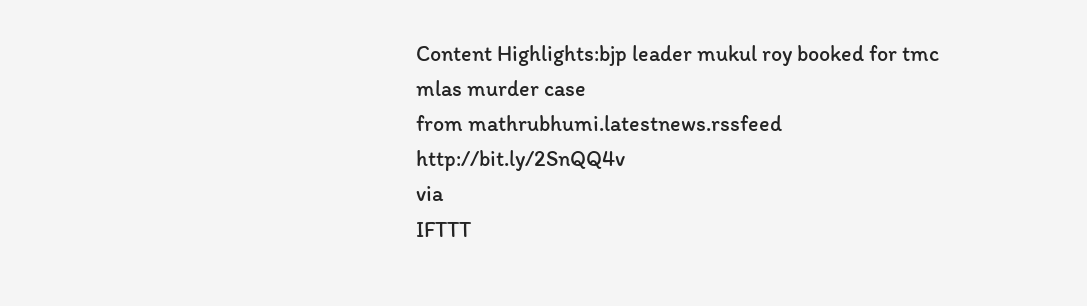Content Highlights:bjp leader mukul roy booked for tmc mlas murder case
from mathrubhumi.latestnews.rssfeed http://bit.ly/2SnQQ4v
via
IFTTT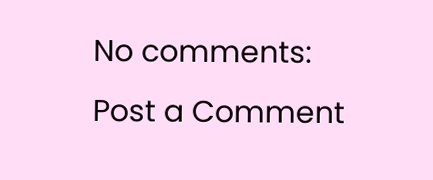No comments:
Post a Comment